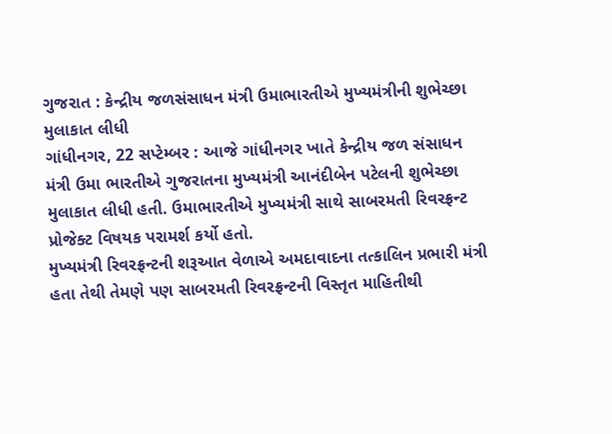ગુજરાત : કેન્દ્રીય જળસંસાધન મંત્રી ઉમાભારતીએ મુખ્યમંત્રીની શુભેચ્છા મુલાકાત લીધી
ગાંધીનગર, 22 સપ્ટેમ્બર : આજે ગાંધીનગર ખાતે કેન્દ્રીય જળ સંસાધન મંત્રી ઉમા ભારતીએ ગુજરાતના મુખ્યમંત્રી આનંદીબેન પટેલની શુભેચ્છા મુલાકાત લીધી હતી. ઉમાભારતીએ મુખ્યમંત્રી સાથે સાબરમતી રિવરફ્રન્ટ પ્રોજેક્ટ વિષયક પરામર્શ કર્યો હતો.
મુખ્યમંત્રી રિવરફ્રન્ટની શરૂઆત વેળાએ અમદાવાદના તત્કાલિન પ્રભારી મંત્રી હતા તેથી તેમણે પણ સાબરમતી રિવરફ્રન્ટની વિસ્તૃત માહિતીથી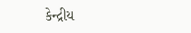કેન્દ્રીય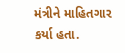મંત્રીને માહિતગાર કર્યા હતા.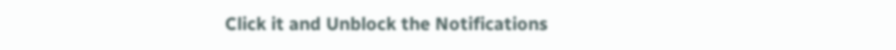Click it and Unblock the Notifications